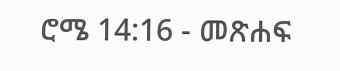ሮሜ 14:16 - መጽሐፍ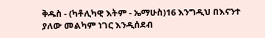ቅዱስ - (ካቶሊካዊ እትም - ኤማሁስ)16 እንግዲህ በእናንተ ያለው መልካም ነገር እንዲሰደብ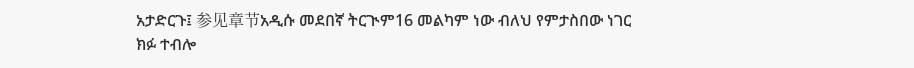አታድርጉ፤ 参见章节አዲሱ መደበኛ ትርጒም16 መልካም ነው ብለህ የምታስበው ነገር ክፉ ተብሎ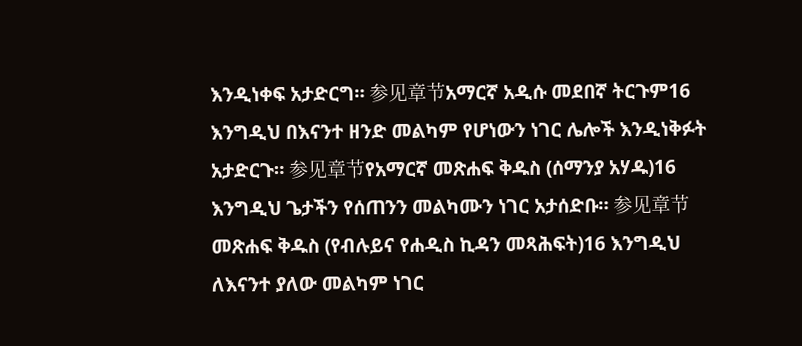እንዲነቀፍ አታድርግ። 参见章节አማርኛ አዲሱ መደበኛ ትርጉም16 እንግዲህ በእናንተ ዘንድ መልካም የሆነውን ነገር ሌሎች እንዲነቅፉት አታድርጉ። 参见章节የአማርኛ መጽሐፍ ቅዱስ (ሰማንያ አሃዱ)16 እንግዲህ ጌታችን የሰጠንን መልካሙን ነገር አታሰድቡ። 参见章节መጽሐፍ ቅዱስ (የብሉይና የሐዲስ ኪዳን መጻሕፍት)16 እንግዲህ ለእናንተ ያለው መልካም ነገር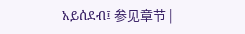አይሰደብ፤ 参见章节 |